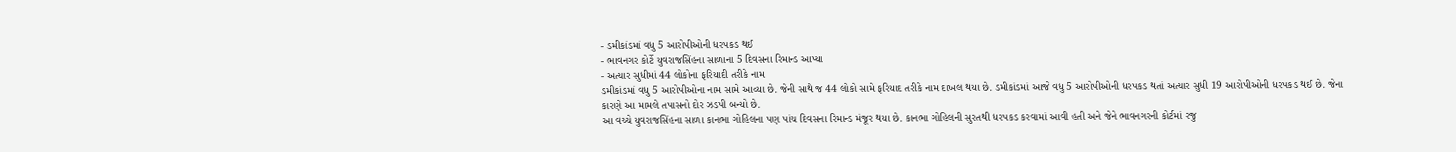- ડમીકાંડમાં વધુ 5 આરોપીઓની ધરપકડ થઈ
- ભાવનગર કોર્ટે યુવરાજસિંહના સાળાના 5 દિવસના રિમાન્ડ આપ્યા
- અત્યાર સુધીમાં 44 લોકોના ફરિયાદી તરીકે નામ
ડમીકાંડમાં વધુ 5 આરોપીઓના નામ સામે આવ્યા છે. જેની સાથે જ 44 લોકો સામે ફરિયાદ તરીકે નામ દાખલ થયા છે. ડમીકાંડમાં આજે વધુ 5 આરોપીઓની ધરપકડ થતાં અત્યાર સુધી 19 આરોપીઓની ધરપકડ થઈ છે. જેના કારણે આ મામલે તપાસનો દોર ઝડપી બન્યો છે.
આ વચ્ચે યુવરાજસિંહના સાળા કાનભા ગોહિલના પણ પાંચ દિવસના રિમાન્ડ મંજૂર થયા છે. કાનભા ગોહિલની સુરતથી ધરપકડ કરવામાં આવી હતી અને જેને ભાવનગરની કોર્ટમાં રજુ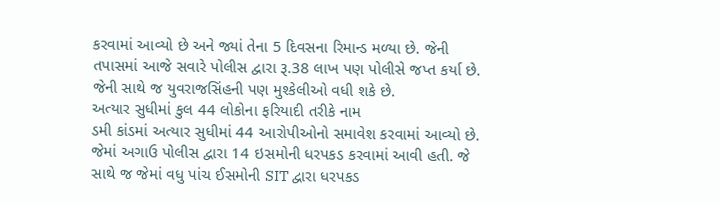કરવામાં આવ્યો છે અને જ્યાં તેના 5 દિવસના રિમાન્ડ મળ્યા છે. જેની તપાસમાં આજે સવારે પોલીસ દ્વારા રૂ.38 લાખ પણ પોલીસે જપ્ત કર્યા છે. જેની સાથે જ યુવરાજસિંહની પણ મુશ્કેલીઓ વધી શકે છે.
અત્યાર સુધીમાં કુલ 44 લોકોના ફરિયાદી તરીકે નામ
ડમી કાંડમાં અત્યાર સુધીમાં 44 આરોપીઓનો સમાવેશ કરવામાં આવ્યો છે. જેમાં અગાઉ પોલીસ દ્વારા 14 ઇસમોની ધરપકડ કરવામાં આવી હતી. જે સાથે જ જેમાં વધુ પાંચ ઈસમોની SIT દ્વારા ધરપકડ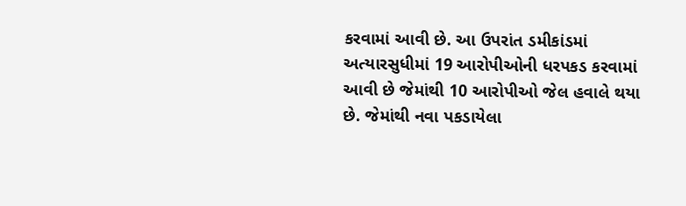કરવામાં આવી છે. આ ઉપરાંત ડમીકાંડમાં અત્યારસુધીમાં 19 આરોપીઓની ધરપકડ કરવામાં આવી છે જેમાંથી 10 આરોપીઓ જેલ હવાલે થયા છે. જેમાંથી નવા પકડાયેલા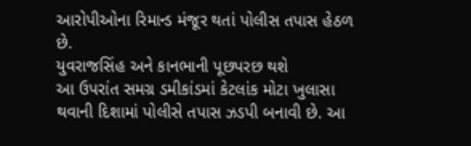આરોપીઓના રિમાન્ડ મંજૂર થતાં પોલીસ તપાસ હેઠળ છે.
યુવરાજસિંહ અને કાનભાની પૂછપરછ થશે
આ ઉપરાંત સમગ્ર ડમીકાંડમાં કેટલાંક મોટા ખુલાસા થવાની દિશામાં પોલીસે તપાસ ઝડપી બનાવી છે. આ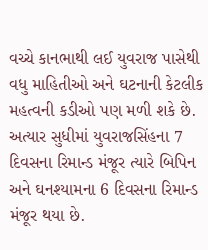વચ્ચે કાનભાથી લઈ યુવરાજ પાસેથી વધુ માહિતીઓ અને ઘટનાની કેટલીક મહત્વની કડીઓ પણ મળી શકે છે. અત્યાર સુધીમાં યુવરાજસિંહના 7 દિવસના રિમાન્ડ મંજૂર ત્યારે બિપિન અને ઘનશ્યામના 6 દિવસના રિમાન્ડ મંજૂર થયા છે.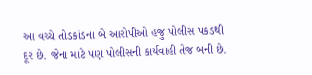આ વચ્ચે તોડકાંડના બે આરોપીઓ હજુ પોલીસ પકડથી દૂર છે. જેના માટે પણ પોલીસની કાર્યવાહી તેજ બની છે.